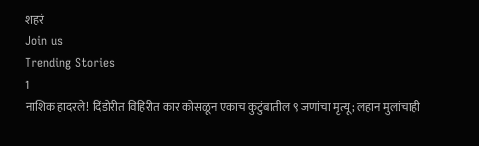शहरं
Join us
Trending Stories
1
नाशिक हादरले! दिंडोरीत विहिरीत कार कोसळून एकाच कुटुंबातील ९ जणांचा मृत्यू; लहान मुलांचाही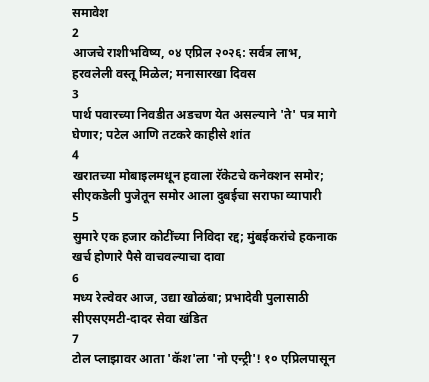समावेश
2
आजचे राशीभविष्य, ०४ एप्रिल २०२६: सर्वत्र लाभ, हरवलेली वस्तू मिळेल; मनासारखा दिवस
3
पार्थ पवारच्या निवडीत अडचण येत असल्याने 'ते' पत्र मागे घेणार; पटेल आणि तटकरे काहीसे शांत
4
खरातच्या मोबाइलमधून हवाला रॅकेटचे कनेक्शन समोर; सीएकडेली पुजेतून समोर आला दुबईचा सराफा व्यापारी
5
सुमारे एक हजार कोटींच्या निविदा रद्द; मुंबईकरांचे हकनाक खर्च होणारे पैसे वाचवल्याचा दावा
6
मध्य रेल्वेवर आज, उद्या खोळंबा; प्रभादेवी पुलासाठी सीएसएमटी-दादर सेवा खंडित
7
टोल प्लाझावर आता 'कॅश'ला 'नो एन्ट्री'! १० एप्रिलपासून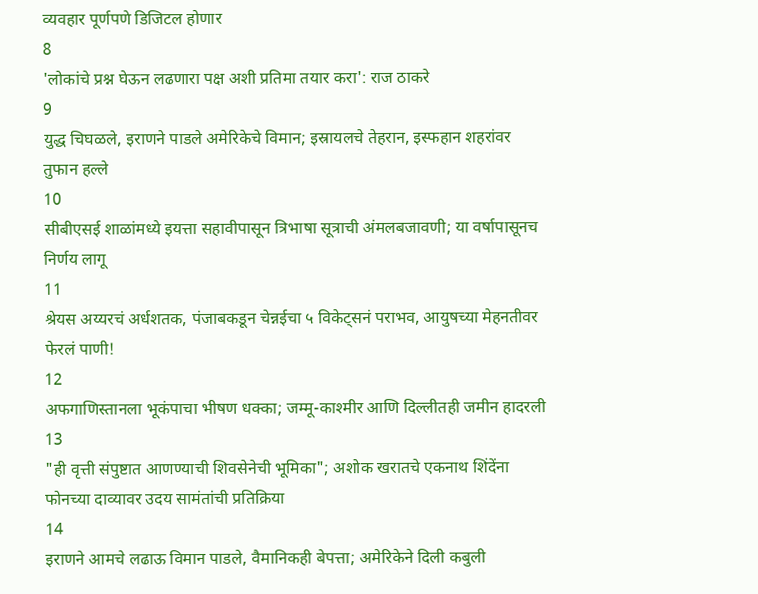व्यवहार पूर्णपणे डिजिटल होणार
8
'लोकांचे प्रश्न घेऊन लढणारा पक्ष अशी प्रतिमा तयार करा': राज ठाकरे
9
युद्ध चिघळले, इराणने पाडले अमेरिकेचे विमान; इस्रायलचे तेहरान, इस्फहान शहरांवर तुफान हल्ले
10
सीबीएसई शाळांमध्ये इयत्ता सहावीपासून त्रिभाषा सूत्राची अंमलबजावणी; या वर्षापासूनच निर्णय लागू
11
श्रेयस अय्यरचं अर्धशतक, पंजाबकडून चेन्नईचा ५ विकेट्सनं पराभव, आयुषच्या मेहनतीवर फेरलं पाणी!
12
अफगाणिस्तानला भूकंपाचा भीषण धक्का; जम्मू-काश्मीर आणि दिल्लीतही जमीन हादरली
13
"ही वृत्ती संपुष्टात आणण्याची शिवसेनेची भूमिका"; अशोक खरातचे एकनाथ शिंदेंना फोनच्या दाव्यावर उदय सामंतांची प्रतिक्रिया
14
इराणने आमचे लढाऊ विमान पाडले, वैमानिकही बेपत्ता; अमेरिकेने दिली कबुली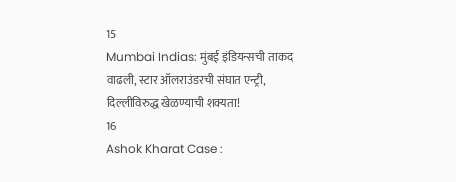15
Mumbai Indias: मुंबई इंडियन्सची ताकद वाढली, स्टार ऑलराउंडरची संघात एन्ट्री, दिल्लीविरुद्ध खेळण्याची शक्यता!
16
Ashok Kharat Case :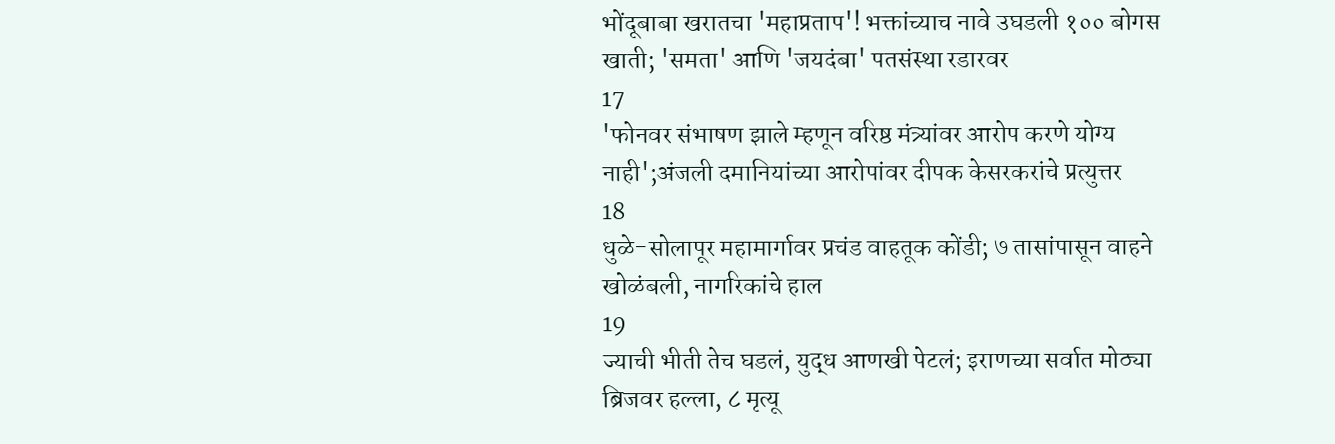भोंदूबाबा खरातचा 'महाप्रताप'! भक्तांच्याच नावे उघडली १०० बोगस खाती; 'समता' आणि 'जयदंबा' पतसंस्था रडारवर
17
'फोनवर संभाषण झाले म्हणून वरिष्ठ मंत्र्यांवर आरोप करणे योग्य नाही';अंजली दमानियांच्या आरोपांवर दीपक केसरकरांचे प्रत्युत्तर
18
धुळे-सोलापूर महामार्गावर प्रचंड वाहतूक कोंडी; ७ तासांपासून वाहने खोळंबली, नागरिकांचे हाल
19
ज्याची भीती तेच घडलं, युद्ध आणखी पेटलं; इराणच्या सर्वात मोठ्या ब्रिजवर हल्ला, ८ मृत्यू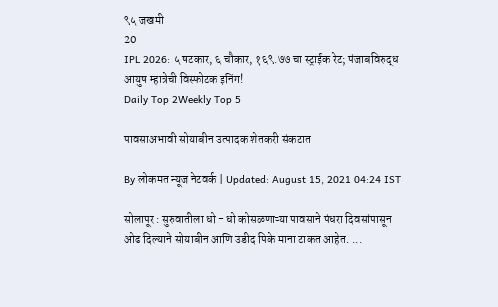९५ जखमी
20
IPL 2026: ५ षटकार, ६ चौकार, १६९.७७ चा स्ट्राईक रेट; पंजाबविरुद्ध आयुष म्हात्रेची विस्फोटक इनिंग!
Daily Top 2Weekly Top 5

पावसाअभावी सोयाबीन उत्पादक शेतकरी संकटात

By लोकमत न्यूज नेटवर्क | Updated: August 15, 2021 04:24 IST

सोलापूर : सुरुवातीला धो - धो कोसळणाऱ्या पावसाने पंधरा दिवसांपासून ओढ दिल्याने सोयाबीन आणि उडीद पिके माना टाकत आहेत. ...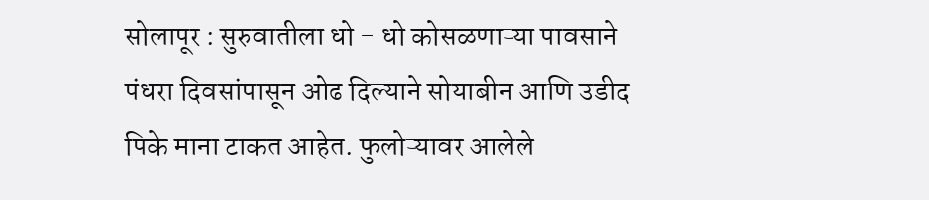सोलापूर : सुरुवातीला धो - धो कोसळणाऱ्या पावसाने पंधरा दिवसांपासून ओढ दिल्याने सोयाबीन आणि उडीद पिके माना टाकत आहेत. फुलोऱ्यावर आलेले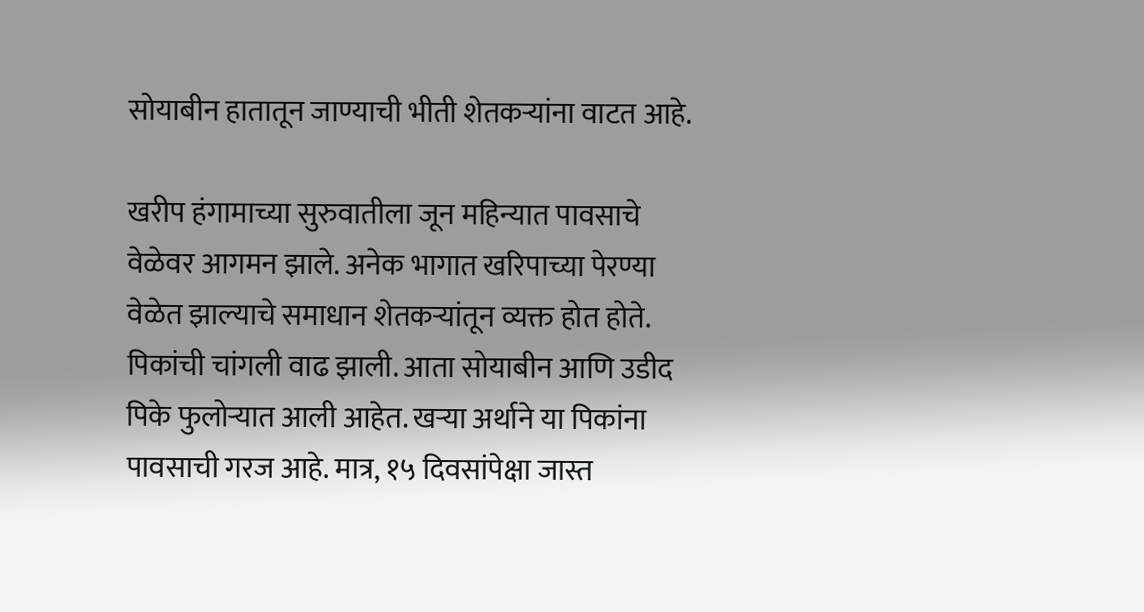सोयाबीन हातातून जाण्याची भीती शेतकऱ्यांना वाटत आहे.

खरीप हंगामाच्या सुरुवातीला जून महिन्यात पावसाचे वेळेवर आगमन झाले. अनेक भागात खरिपाच्या पेरण्या वेळेत झाल्याचे समाधान शेतकऱ्यांतून व्यक्त होत होते. पिकांची चांगली वाढ झाली. आता सोयाबीन आणि उडीद पिके फुलोऱ्यात आली आहेत. खऱ्या अर्थाने या पिकांना पावसाची गरज आहे. मात्र, १५ दिवसांपेक्षा जास्त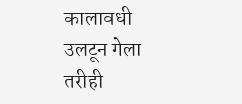कालावधी उलटून गेला तरीही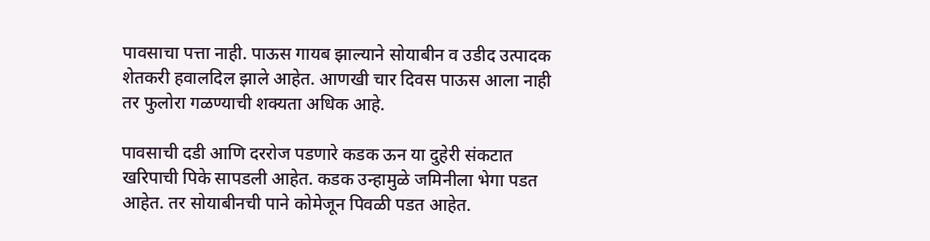पावसाचा पत्ता नाही. पाऊस गायब झाल्याने सोयाबीन व उडीद उत्पादक शेतकरी हवालदिल झाले आहेत. आणखी चार दिवस पाऊस आला नाही तर फुलोरा गळण्याची शक्यता अधिक आहे.

पावसाची दडी आणि दररोज पडणारे कडक ऊन या दुहेरी संकटात खरिपाची पिके सापडली आहेत. कडक उन्हामुळे जमिनीला भेगा पडत आहेत. तर सोयाबीनची पाने कोमेजून पिवळी पडत आहेत.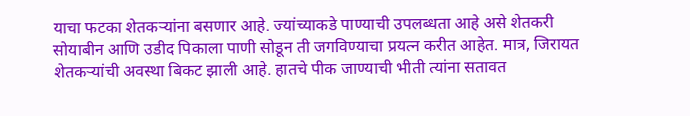याचा फटका शेतकऱ्यांना बसणार आहे. ज्यांच्याकडे पाण्याची उपलब्धता आहे असे शेतकरी सोयाबीन आणि उडीद पिकाला पाणी सोडून ती जगविण्याचा प्रयत्न करीत आहेत. मात्र, जिरायत शेतकऱ्यांची अवस्था बिकट झाली आहे. हातचे पीक जाण्याची भीती त्यांना सतावत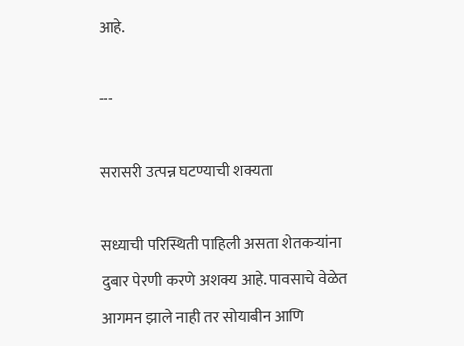आहे.

---

सरासरी उत्पन्न घटण्याची शक्यता

सध्याची परिस्थिती पाहिली असता शेतकऱ्यांना दुबार पेरणी करणे अशक्य आहे. पावसाचे वेळेत आगमन झाले नाही तर सोयाबीन आणि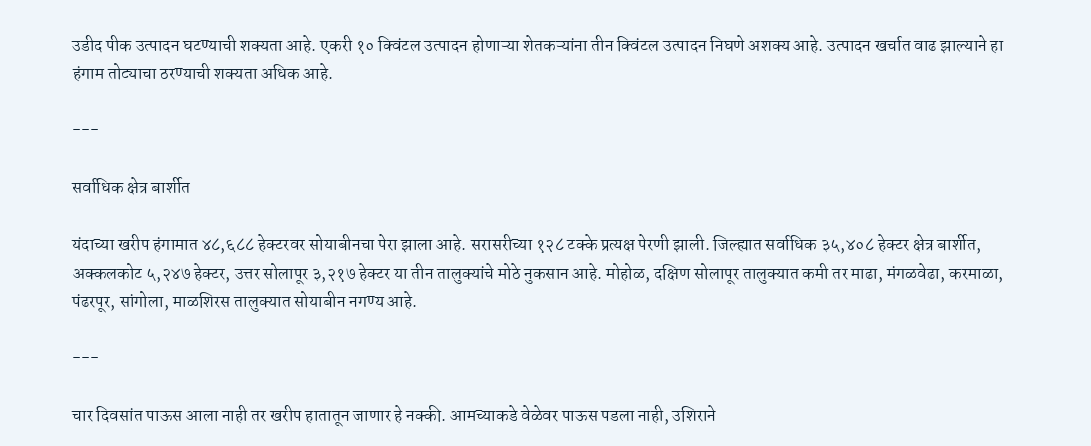उडीद पीक उत्पादन घटण्याची शक्यता आहे. एकरी १० क्विंटल उत्पादन होणाऱ्या शेतकऱ्यांना तीन क्विंटल उत्पादन निघणे अशक्य आहे. उत्पादन खर्चात वाढ झाल्याने हा हंगाम तोट्याचा ठरण्याची शक्यता अधिक आहे.

---

सर्वाधिक क्षेत्र बार्शीत

यंदाच्या खरीप हंगामात ४८,६८८ हेक्टरवर सोयाबीनचा पेरा झाला आहे. सरासरीच्या १२८ टक्के प्रत्यक्ष पेरणी झाली. जिल्ह्यात सर्वाधिक ३५,४०८ हेक्टर क्षेत्र बार्शीत, अक्कलकोट ५,२४७ हेक्टर, उत्तर सोलापूर ३,२१७ हेक्टर या तीन तालुक्यांचे मोठे नुकसान आहे. मोहोळ, दक्षिण सोलापूर तालुक्यात कमी तर माढा, मंगळवेढा, करमाळा, पंढरपूर, सांगोला, माळशिरस तालुक्यात सोयाबीन नगण्य आहे.

---

चार दिवसांत पाऊस आला नाही तर खरीप हातातून जाणार हे नक्की. आमच्याकडे वेळेवर पाऊस पडला नाही, उशिराने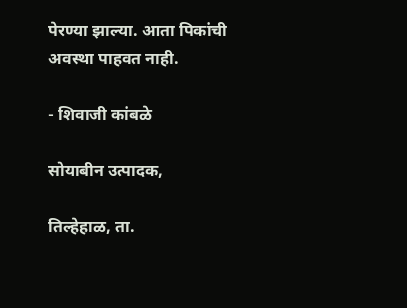पेरण्या झाल्या. आता पिकांची अवस्था पाहवत नाही.

- शिवाजी कांबळे

सोयाबीन उत्पादक,

तिल्हेहाळ, ता.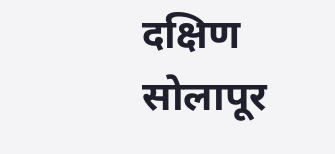दक्षिण सोलापूर